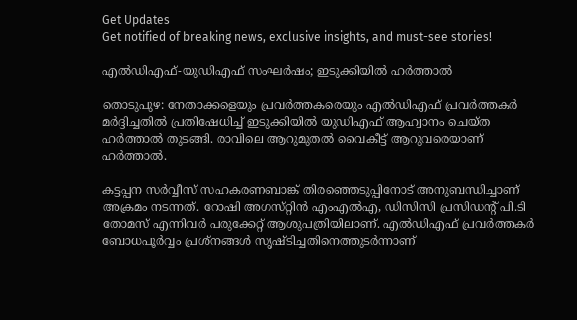Get Updates
Get notified of breaking news, exclusive insights, and must-see stories!

എല്‍ഡിഎഫ്‌-യുഡിഎഫ്‌ സംഘര്‍ഷം; ഇടുക്കിയില്‍ ഹര്‍ത്താല്‍

തൊടുപുഴ: നേതാക്കളെയും പ്രവര്‍ത്തകരെയും എല്‍ഡിഎഫ്‌ പ്രവര്‍ത്തകര്‍ മര്‍ദ്ദിച്ചതില്‍ പ്രതിഷേധിച്ച്‌ ഇടുക്കിയില്‍ യുഡിഎഫ്‌ ആഹ്വാനം ചെയ്‌ത ഹര്‍ത്താല്‍ തുടങ്ങി. രാവിലെ ആറുമുതല്‍ വൈകീട്ട്‌ ആറുവരെയാണ്‌ ഹര്‍ത്താല്‍.

കട്ടപ്പന സര്‍വ്വീസ്‌ സഹകരണബാങ്ക്‌ തിരഞ്ഞെടുപ്പിനോട്‌ അനുബന്ധിച്ചാണ്‌ അക്രമം നടന്നത്‌. റോഷി അഗസ്‌റ്റിന്‍ എംഎല്‍എ, ഡിസിസി പ്രസിഡന്റ്‌ പി.ടി തോമസ്‌ എന്നിവര്‍ പരുക്കേറ്റ്‌ ആശുപത്രിയിലാണ്‌. എല്‍ഡിഎഫ്‌ പ്രവര്‍ത്തകര്‍ ബോധപൂര്‍വ്വം പ്രശ്‌നങ്ങള്‍ സൃഷ്ടിച്ചതിനെത്തുടര്‍ന്നാണ്‌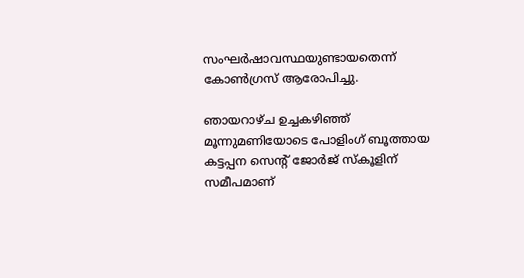സംഘര്‍ഷാവസ്ഥയുണ്ടായതെന്ന്‌ കോണ്‍ഗ്രസ്‌ ആരോപിച്ചു.

ഞായറാഴ്‌ച ഉച്ചകഴിഞ്ഞ്‌ മൂന്നുമണിയോടെ പോളിംഗ്‌ ബൂത്തായ കട്ടപ്പന സെന്റ്‌ ജോര്‍ജ്‌ സ്‌കൂളിന്‌ സമീപമാണ്‌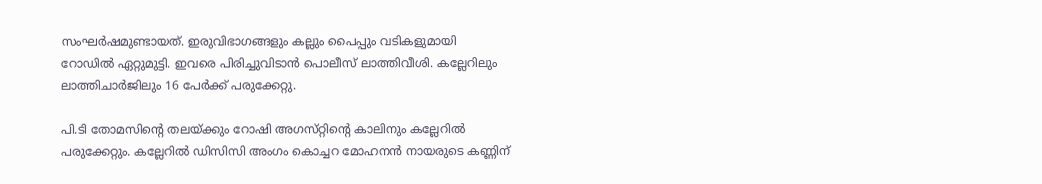സംഘര്‍ഷമുണ്ടായത്‌. ഇരുവിഭാഗങ്ങളും കല്ലും പൈപ്പും വടികളുമായി റോഡില്‍ ഏറ്റുമുട്ടി. ഇവരെ പിരിച്ചുവിടാന്‍ പൊലീസ്‌ ലാത്തിവീശി. കല്ലേറിലും ലാത്തിചാര്‍ജിലും 16 പേര്‍ക്ക്‌ പരുക്കേറ്റു.

പി.ടി തോമസിന്റെ തലയ്‌ക്കും റോഷി അഗസ്‌റ്റിന്റെ കാലിനും കല്ലേറില്‍ പരുക്കേറ്റും. കല്ലേറില്‍ ഡിസിസി അംഗം കൊച്ചറ മോഹനന്‍ നായരുടെ കണ്ണിന്‌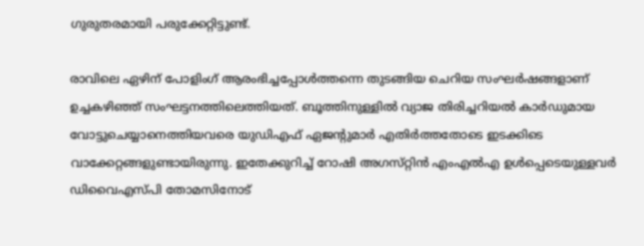ഗുരുതരമായി പരുക്കേറ്റിട്ടുണ്ട്‌.

രാവിലെ ഏഴിന്‌ പോളിംഗ്‌ ആരംഭിച്ചപ്പോള്‍ത്തന്നെ തുടങ്ങിയ ചെറിയ സംഘര്‍ഷങ്ങളാണ്‌ ഉച്ചകഴിഞ്ഞ്‌ സംഘട്ടനത്തിലെത്തിയത്‌. ബൂത്തിനുള്ളില്‍ വ്യാജ തിരിച്ചറിയല്‍ കാര്‍ഡുമായ വോട്ടുചെയ്യാനെത്തിയവരെ യുഡിഎഫ്‌ ഏജന്റുമാര്‍ എതിര്‍ത്തതോടെ ഇടക്കിടെ വാക്കേറ്റങ്ങളുണ്ടായിരുന്നു. ഇതേക്കുറിച്ച്‌ റോഷി അഗസ്‌റ്റിന്‍ എംഎല്‍എ ഉള്‍പ്പെടെയുള്ളവര്‍ ഡിവൈഎസ്‌പി തോമസിനോട്‌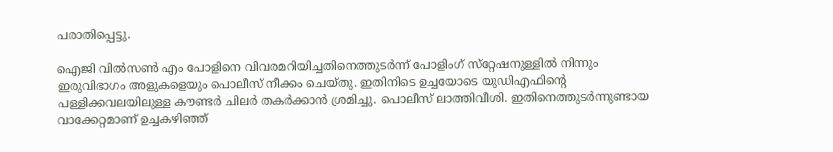പരാതിപ്പെട്ടു.

ഐജി വില്‍സണ്‍ എം പോളിനെ വിവരമറിയിച്ചതിനെത്തുടര്‍ന്ന്‌ പോളിംഗ്‌ സ്‌റ്റേഷനുള്ളില്‍ നിന്നും ഇരുവിഭാഗം അളുകളെയും പൊലീസ്‌ നീക്കം ചെയ്‌തു. ഇതിനിടെ ഉച്ചയോടെ യുഡിഎഫിന്റെ പള്ളിക്കവലയിലുള്ള കൗണ്ടര്‍ ചിലര്‍ തകര്‍ക്കാന്‍ ശ്രമിച്ചു. പൊലീസ്‌ ലാത്തിവീശി. ഇതിനെത്തുടര്‍ന്നുണ്ടായ വാക്കേറ്റമാണ്‌ ഉച്ചകഴിഞ്ഞ്‌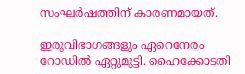സംഘര്‍ഷത്തിന്‌ കാരണമായത്‌.

ഇരുവിഭാഗങ്ങളും ഏറെനേരം റോഡില്‍ ഏറ്റുമുട്ടി. ഹൈക്കോടതി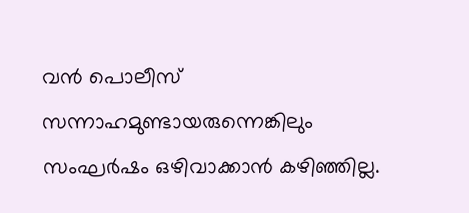വന്‍ പൊലീസ്‌ സന്നാഹമുണ്ടായരുന്നെങ്കിലും സംഘര്‍ഷം ഒഴിവാക്കാന്‍ കഴിഞ്ഞില്ല.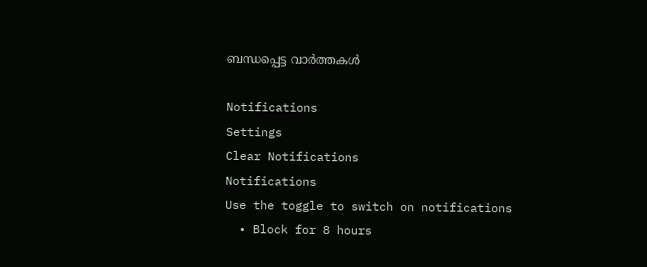ബന്ധപ്പെട്ട വാര്‍ത്തകള്‍

Notifications
Settings
Clear Notifications
Notifications
Use the toggle to switch on notifications
  • Block for 8 hours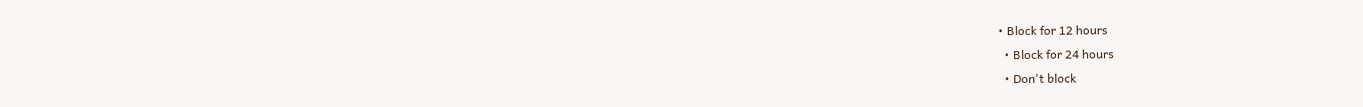• Block for 12 hours
  • Block for 24 hours
  • Don't block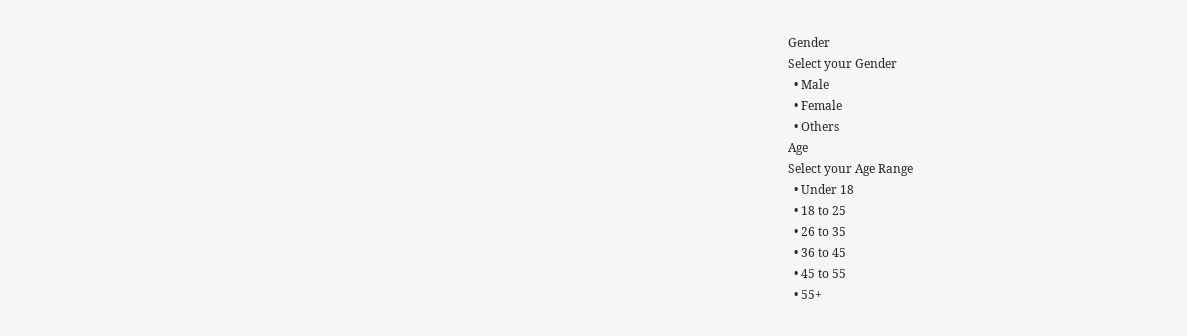Gender
Select your Gender
  • Male
  • Female
  • Others
Age
Select your Age Range
  • Under 18
  • 18 to 25
  • 26 to 35
  • 36 to 45
  • 45 to 55
  • 55+